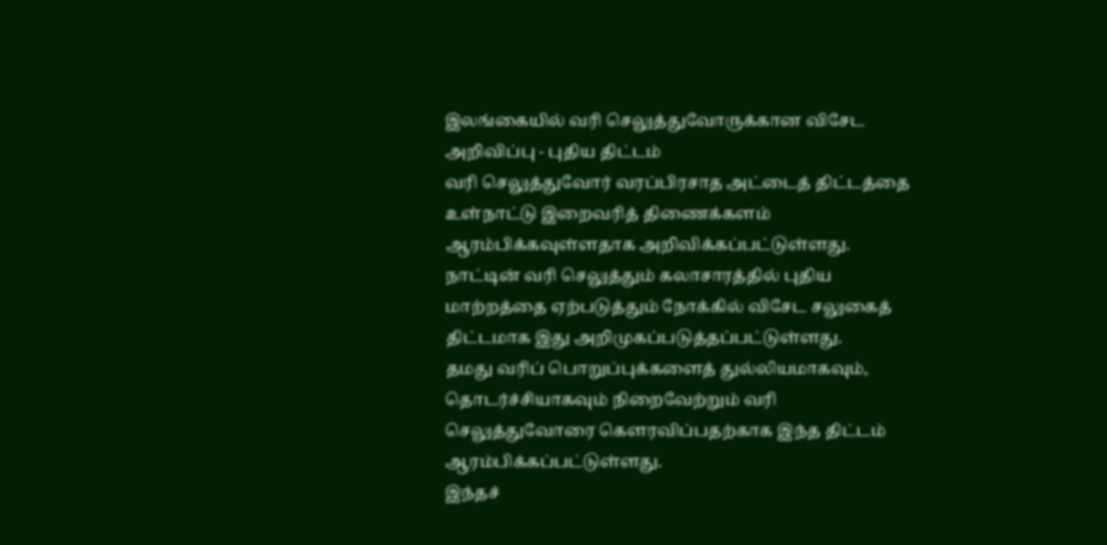இலங்கையில் வரி செலுத்துவோருக்கான விசேட அறிவிப்பு - புதிய திட்டம்
வரி செலுத்துவோர் வரப்பிரசாத அட்டைத் திட்டத்தை உள்நாட்டு இறைவரித் திணைக்களம் ஆரம்பிக்கவுள்ளதாக அறிவிக்கப்பட்டுள்ளது.
நாட்டின் வரி செலுத்தும் கலாசாரத்தில் புதிய மாற்றத்தை ஏற்படுத்தும் நோக்கில் விசேட சலுகைத் திட்டமாக இது அறிமுகப்படுத்தப்பட்டுள்ளது.
தமது வரிப் பொறுப்புக்களைத் துல்லியமாகவும், தொடர்ச்சியாகவும் நிறைவேற்றும் வரி செலுத்துவோரை கௌரவிப்பதற்காக இந்த திட்டம் ஆரம்பிக்கப்பட்டுள்ளது.
இந்தச்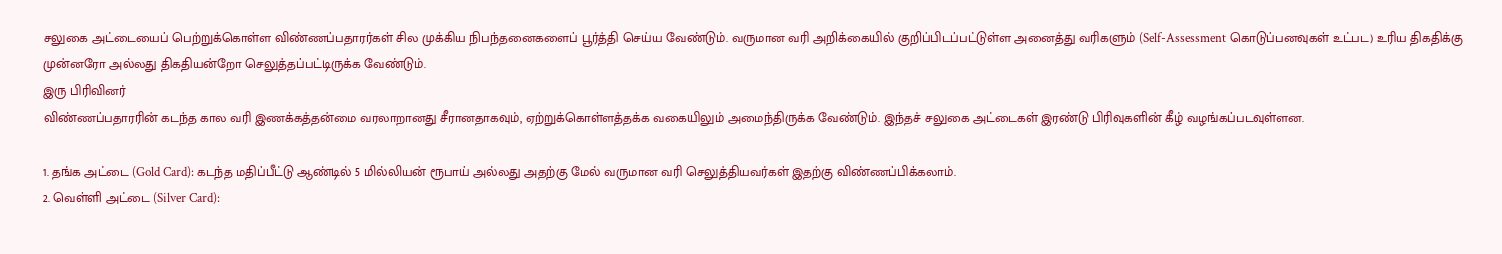சலுகை அட்டையைப் பெற்றுக்கொள்ள விண்ணப்பதாரர்கள் சில முக்கிய நிபந்தனைகளைப் பூர்த்தி செய்ய வேண்டும். வருமான வரி அறிக்கையில் குறிப்பிடப்பட்டுள்ள அனைத்து வரிகளும் (Self-Assessment கொடுப்பனவுகள் உட்பட) உரிய திகதிக்கு முன்னரோ அல்லது திகதியன்றோ செலுத்தப்பட்டிருக்க வேண்டும்.
இரு பிரிவினர்
விண்ணப்பதாரரின் கடந்த கால வரி இணக்கத்தன்மை வரலாறானது சீரானதாகவும், ஏற்றுக்கொள்ளத்தக்க வகையிலும் அமைந்திருக்க வேண்டும். இந்தச் சலுகை அட்டைகள் இரண்டு பிரிவுகளின் கீழ் வழங்கப்படவுள்ளன.

1. தங்க அட்டை (Gold Card): கடந்த மதிப்பீட்டு ஆண்டில் 5 மில்லியன் ரூபாய் அல்லது அதற்கு மேல் வருமான வரி செலுத்தியவர்கள் இதற்கு விண்ணப்பிக்கலாம்.
2. வெள்ளி அட்டை (Silver Card):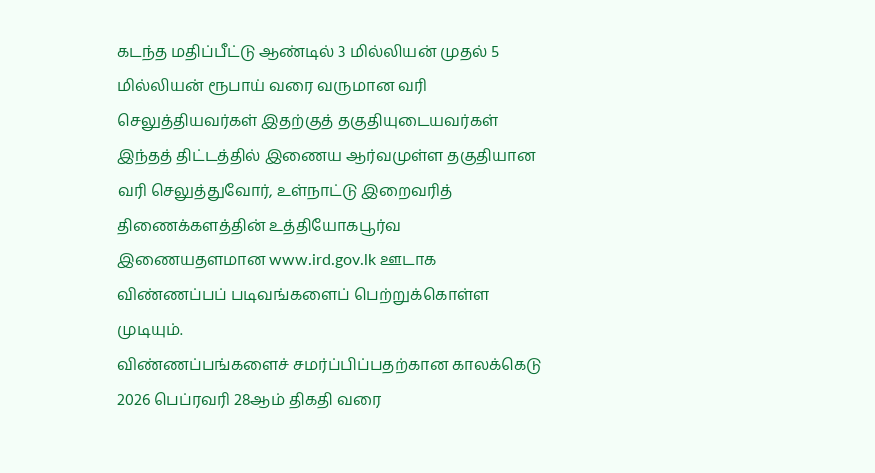கடந்த மதிப்பீட்டு ஆண்டில் 3 மில்லியன் முதல் 5 மில்லியன் ரூபாய் வரை வருமான வரி செலுத்தியவர்கள் இதற்குத் தகுதியுடையவர்கள்
இந்தத் திட்டத்தில் இணைய ஆர்வமுள்ள தகுதியான வரி செலுத்துவோர், உள்நாட்டு இறைவரித் திணைக்களத்தின் உத்தியோகபூர்வ இணையதளமான www.ird.gov.lk ஊடாக விண்ணப்பப் படிவங்களைப் பெற்றுக்கொள்ள முடியும்.
விண்ணப்பங்களைச் சமர்ப்பிப்பதற்கான காலக்கெடு 2026 பெப்ரவரி 28ஆம் திகதி வரை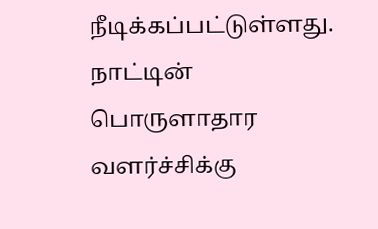நீடிக்கப்பட்டுள்ளது. நாட்டின் பொருளாதார வளர்ச்சிக்கு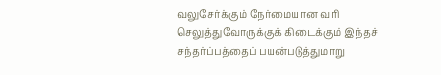வலுசேர்க்கும் நேர்மையான வரி செலுத்துவோருக்குக் கிடைக்கும் இந்தச் சந்தர்ப்பத்தைப் பயன்படுத்துமாறு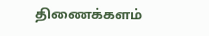திணைக்களம்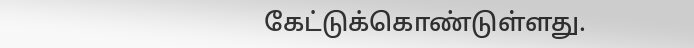கேட்டுக்கொண்டுள்ளது.